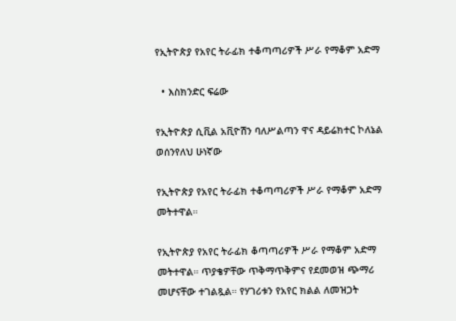የኢትዮጵያ የአየር ትራፊክ ተቆጣጣሪዎች ሥራ የማቆም አድማ

  • እስክንድር ፍሬው

የኢትዮጵያ ሲቪል አቪዮሽን ባለሥልጣን ዋና ዳይሬክተር ኮለኔል ወሰንየለህ ሁነኛው

የኢትዮጵያ የአየር ትራፊክ ተቆጣጣሪዎች ሥራ የማቆም አድማ መትተዋል።

የኢትዮጵያ የአየር ትራፊክ ቆጣጣሪዎች ሥራ የማቆም አድማ መትተዋል። ጥያቄዎቸው ጥቅማጥቅምና የደመወዝ ጭማሪ መሆናቸው ተገልጿል። የሃገሪቱን የአየር ክልል ለመዝጋት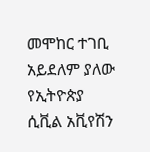መሞከር ተገቢ አይደለም ያለው የኢትዮጵያ ሲቪል አቪየሽን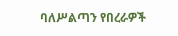ባለሥልጣን የበረራዎች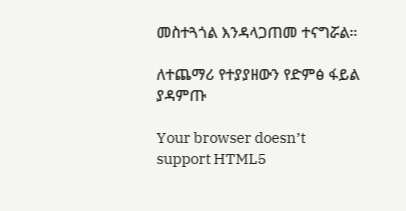መስተጓጎል እንዳላጋጠመ ተናግሯል።

ለተጨማሪ የተያያዘውን የድምፅ ፋይል ያዳምጡ

Your browser doesn’t support HTML5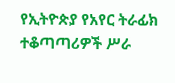የኢትዮጵያ የአየር ትራፊክ ተቆጣጣሪዎች ሥራ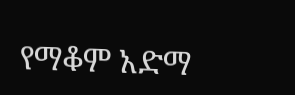የማቆም አድማ